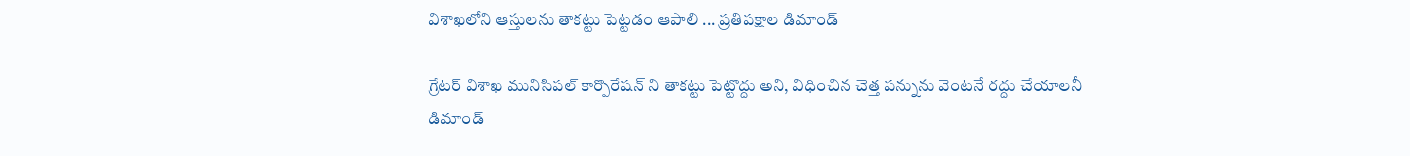విశాఖలోని ఆస్తులను తాకట్టు పెట్టడం ఆపాలి ... ప్రతిపక్షాల డిమాండ్

గ్రేటర్ విశాఖ మునిసిపల్ కార్పొరేషన్ ని తాకట్టు పెట్టొద్దు అని, విధించిన చెత్త పన్నును వెంటనే రద్దు చేయాలనీ డిమాండ్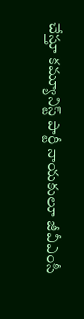చేస్తూ కమ్యూనిస్ట్ పార్టీ నాయకులూ జీవీఎంసీ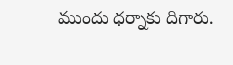ముందు ధర్నాకు దిగారు.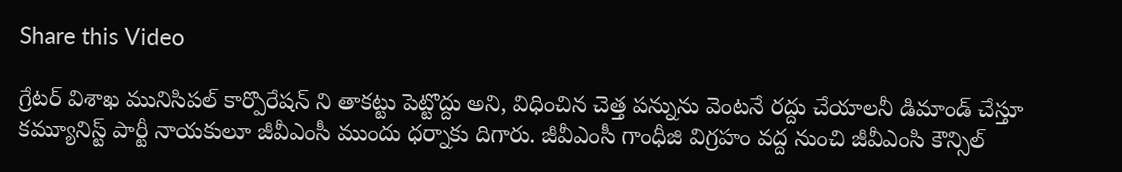Share this Video

గ్రేటర్ విశాఖ మునిసిపల్ కార్పొరేషన్ ని తాకట్టు పెట్టొద్దు అని, విధించిన చెత్త పన్నును వెంటనే రద్దు చేయాలనీ డిమాండ్ చేస్తూ కమ్యూనిస్ట్ పార్టీ నాయకులూ జీవీఎంసీ ముందు ధర్నాకు దిగారు. జీవీఎంసీ గాంధీజి విగ్రహం వద్ద నుంచి జీవీఎంసి కౌన్సిల్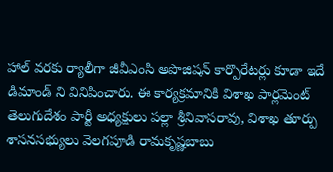హాల్ వరకు ర్యాలీగా జీవీఎంసి అపొజిషన్ కార్పొరేటర్లు కూడా ఇదే డిమాండ్ ని వినిపించారు. ఈ కార్యక్రమానికి విశాఖ పార్లమెంట్ తెలుగుదేశం పార్టీ అధ్యక్షులు పల్లా శ్రీనివాసరావు, విశాఖ తూర్పు శాసనసభ్యులు వెలగపూడి రామకృష్ణబాబు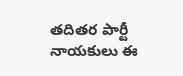తదితర పార్టీ నాయకులు ఈ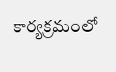కార్యక్రమంలో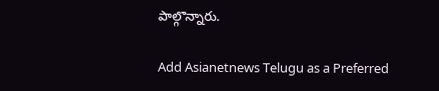పాల్గొన్నారు.

Add Asianetnews Telugu as a Preferred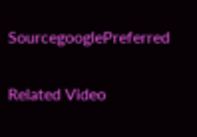SourcegooglePreferred

Related Video